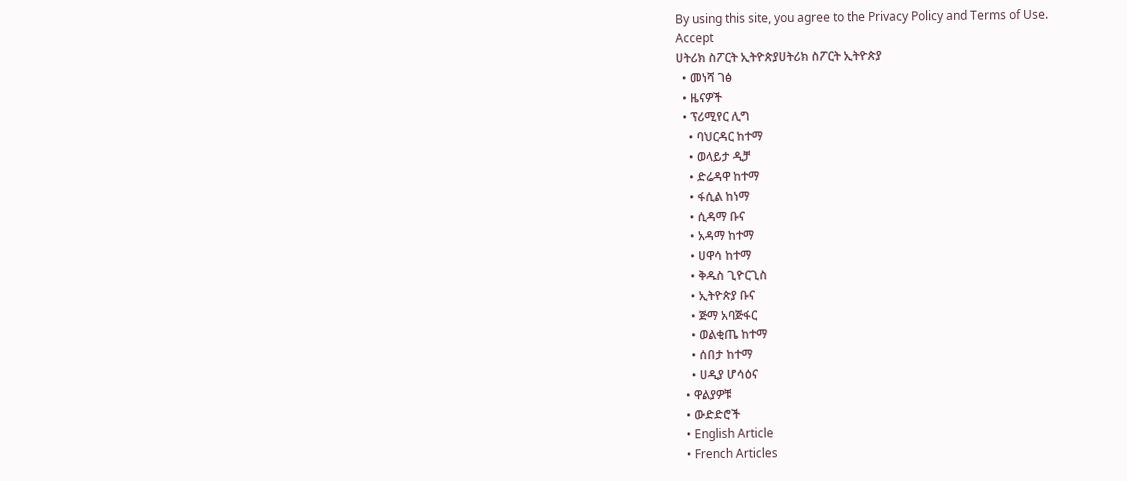By using this site, you agree to the Privacy Policy and Terms of Use.
Accept
ሀትሪክ ስፖርት ኢትዮጵያሀትሪክ ስፖርት ኢትዮጵያ
  • መነሻ ገፅ
  • ዜናዎች
  • ፕሪሚየር ሊግ
    • ባህርዳር ከተማ
    • ወላይታ ዲቻ
    • ድሬዳዋ ከተማ
    • ፋሲል ከነማ
    • ሲዳማ ቡና
    • አዳማ ከተማ
    • ሀዋሳ ከተማ
    • ቅዱስ ጊዮርጊስ
    • ኢትዮጵያ ቡና
    • ጅማ አባጅፋር
    • ወልቂጤ ከተማ
    • ሰበታ ከተማ
    • ሀዲያ ሆሳዕና
  • ዋልያዎቹ
  • ውድድሮች
  • English Article
  • French Articles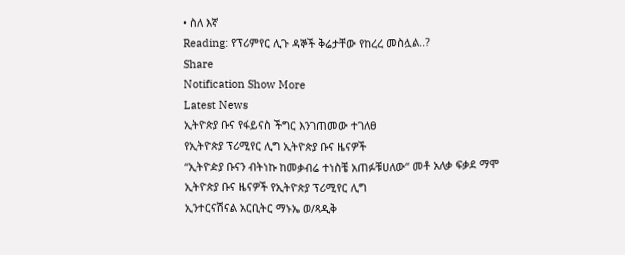• ስለ እኛ
Reading: የፕሪምየር ሊጉ ዳኞች ቅሬታቸው የከረረ መስሏል..?
Share
Notification Show More
Latest News
ኢትዮጵያ ቡና የፋይናስ ችግር እንገጠመው ተገለፀ
የኢትዮጵያ ፕሪሚየር ሊግ ኢትዮጵያ ቡና ዜናዎች
“ኢትዮዽያ ቡናን ብትነኩ ከመቃብሬ ተነስቼ አጠፉቹሀለው” መቶ አለቃ ፍቃደ ማሞ
ኢትዮጵያ ቡና ዜናዎች የኢትዮጵያ ፕሪሚየር ሊግ
ኢንተርናሽናል አርቢትር ማኑኤ ወ/ጻዲቅ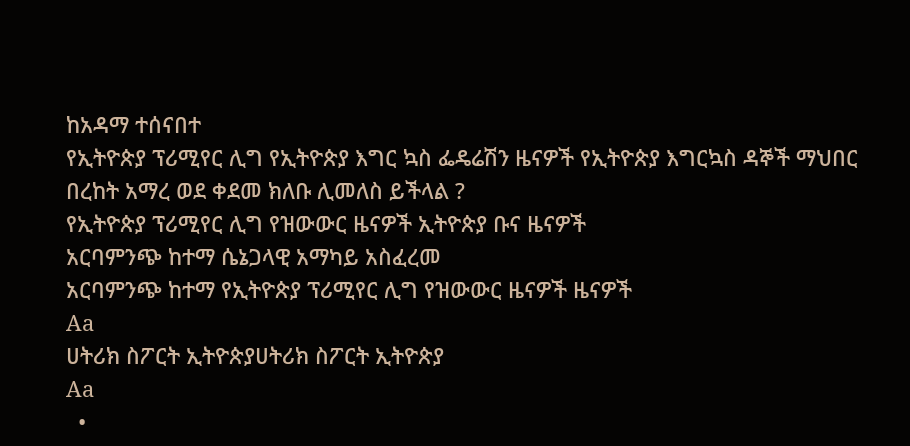ከአዳማ ተሰናበተ
የኢትዮጵያ ፕሪሚየር ሊግ የኢትዮጵያ እግር ኳስ ፌዴሬሽን ዜናዎች የኢትዮጵያ እግርኳስ ዳኞች ማህበር
በረከት አማረ ወደ ቀደመ ክለቡ ሊመለስ ይችላል ?
የኢትዮጵያ ፕሪሚየር ሊግ የዝውውር ዜናዎች ኢትዮጵያ ቡና ዜናዎች
አርባምንጭ ከተማ ሴኔጋላዊ አማካይ አስፈረመ
አርባምንጭ ከተማ የኢትዮጵያ ፕሪሚየር ሊግ የዝውውር ዜናዎች ዜናዎች
Aa
ሀትሪክ ስፖርት ኢትዮጵያሀትሪክ ስፖርት ኢትዮጵያ
Aa
  •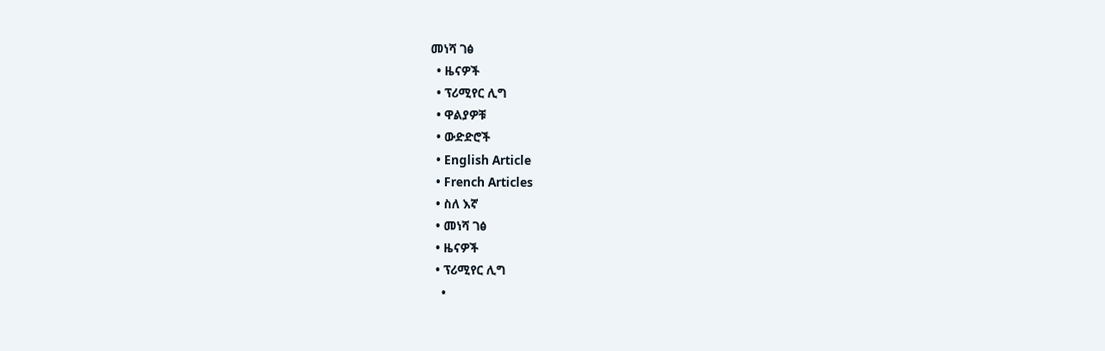መነሻ ገፅ
  • ዜናዎች
  • ፕሪሚየር ሊግ
  • ዋልያዎቹ
  • ውድድሮች
  • English Article
  • French Articles
  • ስለ እኛ
  • መነሻ ገፅ
  • ዜናዎች
  • ፕሪሚየር ሊግ
    •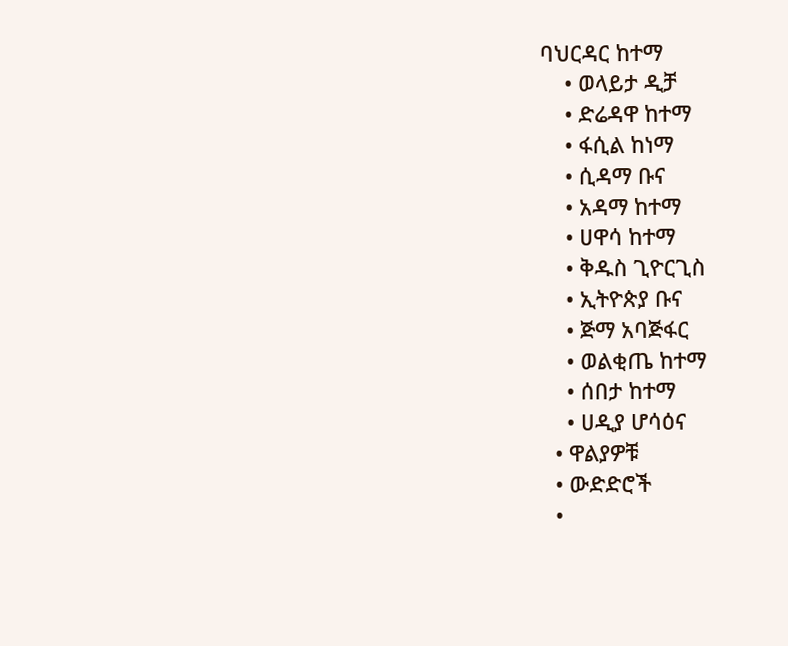ባህርዳር ከተማ
    • ወላይታ ዲቻ
    • ድሬዳዋ ከተማ
    • ፋሲል ከነማ
    • ሲዳማ ቡና
    • አዳማ ከተማ
    • ሀዋሳ ከተማ
    • ቅዱስ ጊዮርጊስ
    • ኢትዮጵያ ቡና
    • ጅማ አባጅፋር
    • ወልቂጤ ከተማ
    • ሰበታ ከተማ
    • ሀዲያ ሆሳዕና
  • ዋልያዎቹ
  • ውድድሮች
  •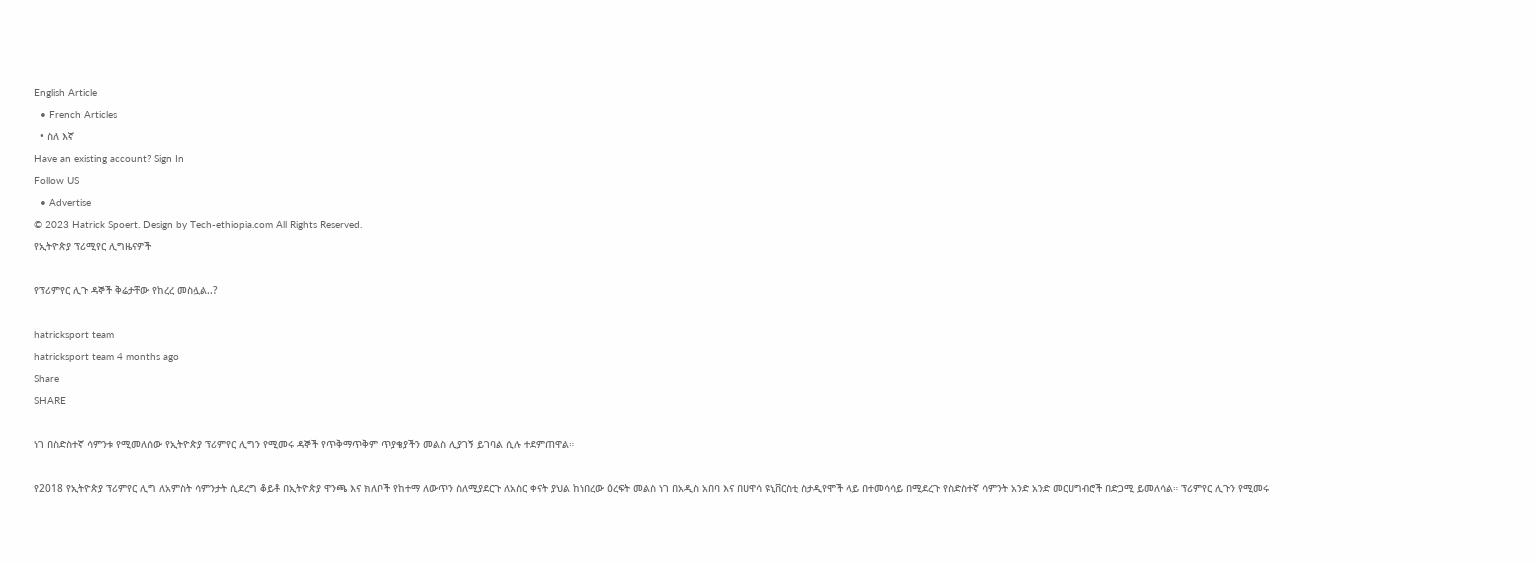English Article
  • French Articles
  • ስለ እኛ
Have an existing account? Sign In
Follow US
  • Advertise
© 2023 Hatrick Spoert. Design by Tech-ethiopia.com All Rights Reserved.
የኢትዮጵያ ፕሪሚየር ሊግዜናዎች

የፕሪምየር ሊጉ ዳኞች ቅሬታቸው የከረረ መስሏል..?

hatricksport team
hatricksport team 4 months ago
Share
SHARE

ነገ በስድስተኛ ሳምንቱ የሚመለሰው የኢትዮጵያ ፕሪምየር ሊግን የሚመሩ ዳኞች የጥቅማጥቅም ጥያቄያችን መልስ ሊያገኝ ይገባል ሲሉ ተደምጠዋል።

የ2018 የኢትዮጵያ ፕሪምየር ሊግ ለአምስት ሳምንታት ሲደረግ ቆይቶ በኢትዮጵያ ዋንጫ እና ክለቦች የከተማ ለውጥን ስለሚያደርጉ ለአስር ቀናት ያህል ከነበረው ዕረፍት መልስ ነገ በአዲስ አበባ እና በሀዋሳ ዩኒቨርስቲ ስታዲየሞች ላይ በተመሳሳይ በሚደረጉ የስድስተኛ ሳምንት አንድ አንድ መርሀግብሮች በድጋሚ ይመለሳል። ፕሪምየር ሊጉን የሚመሩ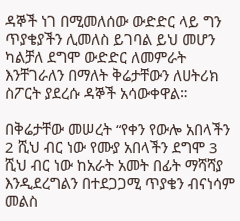ዳኞች ነገ በሚመለሰው ውድድር ላይ ግን ጥያቄያችን ሊመለስ ይገባል ይህ መሆን ካልቻለ ደግሞ ውድድር ለመምራት እንቸገራለን በማለት ቅሬታቸውን ለሀትሪክ ስፖርት ያደረሱ ዳኞች አሳውቀዋል።

በቅሬታቸው መሠረት “የቀን የውሎ አበላችን 2 ሺህ ብር ነው የሙያ አበላችን ደግሞ 3 ሺህ ብር ነው ከአራት አመት በፊት ማሻሻያ እንዲደረግልን በተደጋጋሚ ጥያቄን ብናነሳም መልስ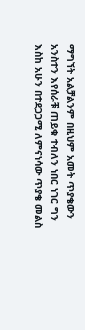ማግኘት አልቻልንም በዚህም አመት ጥያቄውን አንስተን እየሰራቹ ጠይቁ ተብለን ነበር ነገር ግን እስከ አሁን በተደጋጋሚ ለምናነሳው ጥያቄ መልስ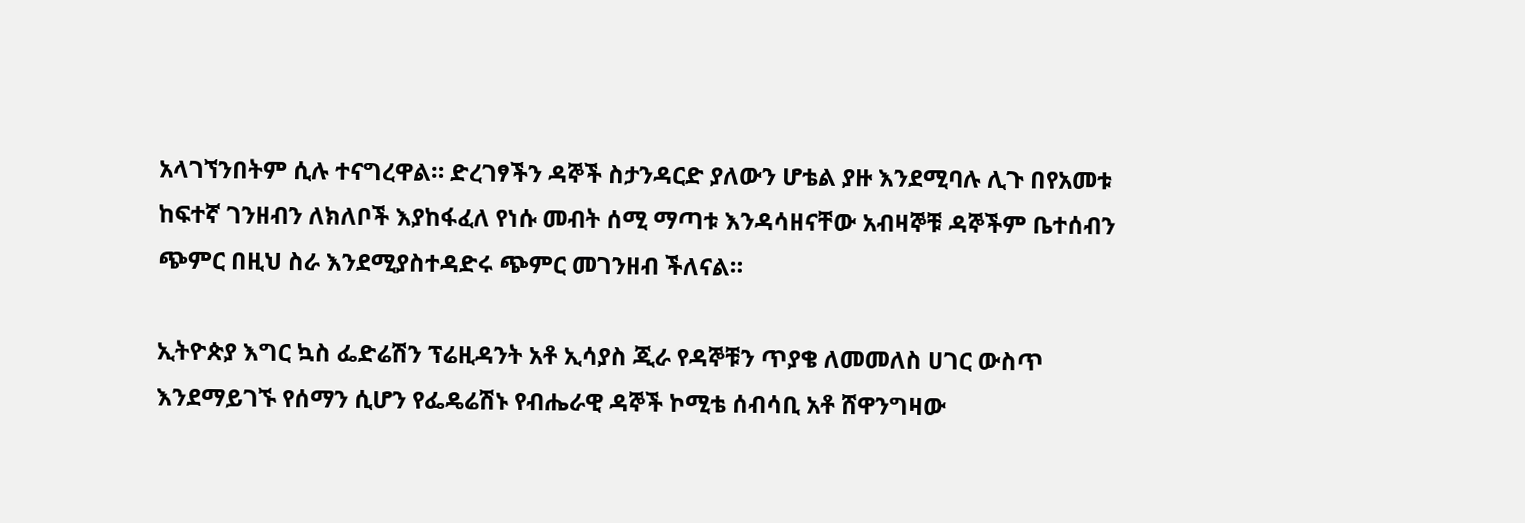አላገኘንበትም ሲሉ ተናግረዋል። ድረገፃችን ዳኞች ስታንዳርድ ያለውን ሆቴል ያዙ እንደሚባሉ ሊጉ በየአመቱ ከፍተኛ ገንዘብን ለክለቦች እያከፋፈለ የነሱ መብት ሰሚ ማጣቱ እንዳሳዘናቸው አብዛኞቹ ዳኞችም ቤተሰብን ጭምር በዚህ ስራ እንደሚያስተዳድሩ ጭምር መገንዘብ ችለናል።

ኢትዮጵያ እግር ኳስ ፌድሬሽን ፕሬዚዳንት አቶ ኢሳያስ ጂራ የዳኞቹን ጥያቄ ለመመለስ ሀገር ውስጥ እንደማይገኙ የሰማን ሲሆን የፌዴሬሽኑ የብሔራዊ ዳኞች ኮሚቴ ሰብሳቢ አቶ ሸዋንግዛው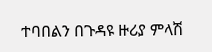ተባበልን በጉዳዩ ዙሪያ ምላሽ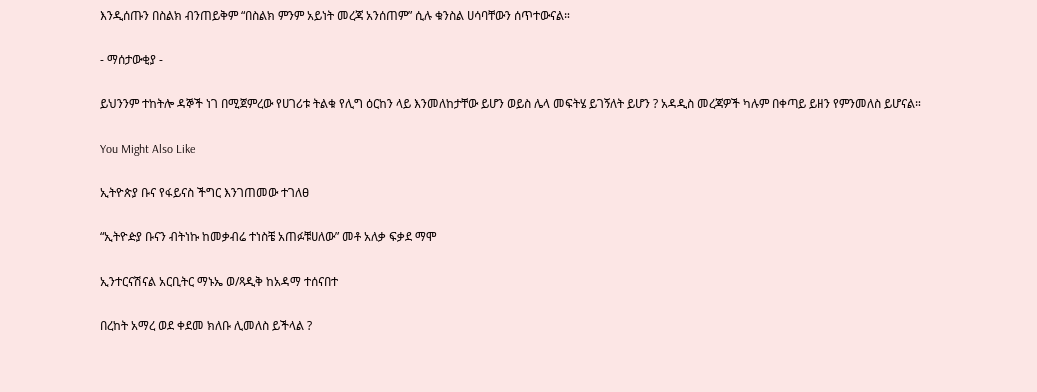እንዲሰጡን በስልክ ብንጠይቅም “በስልክ ምንም አይነት መረጃ አንሰጠም” ሲሉ ቁንስል ሀሳባቸውን ሰጥተውናል።

- ማሰታውቂያ -

ይህንንም ተከትሎ ዳኞች ነገ በሚጀምረው የሀገሪቱ ትልቁ የሊግ ዕርከን ላይ እንመለከታቸው ይሆን ወይስ ሌላ መፍትሄ ይገኝለት ይሆን ? አዳዲስ መረጃዎች ካሉም በቀጣይ ይዘን የምንመለስ ይሆናል።

You Might Also Like

ኢትዮጵያ ቡና የፋይናስ ችግር እንገጠመው ተገለፀ

“ኢትዮዽያ ቡናን ብትነኩ ከመቃብሬ ተነስቼ አጠፉቹሀለው” መቶ አለቃ ፍቃደ ማሞ

ኢንተርናሽናል አርቢትር ማኑኤ ወ/ጻዲቅ ከአዳማ ተሰናበተ

በረከት አማረ ወደ ቀደመ ክለቡ ሊመለስ ይችላል ?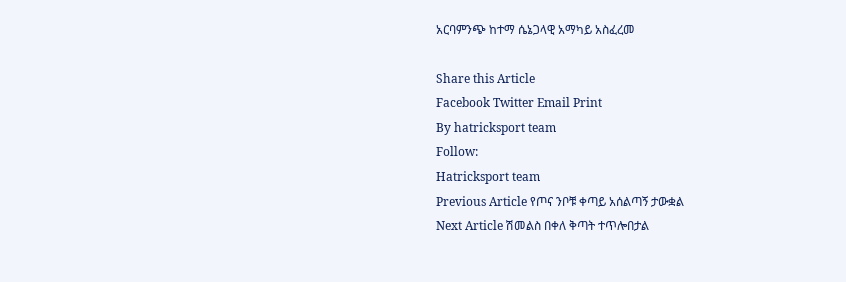አርባምንጭ ከተማ ሴኔጋላዊ አማካይ አስፈረመ

Share this Article
Facebook Twitter Email Print
By hatricksport team
Follow:
Hatricksport team
Previous Article የጦና ንቦቹ ቀጣይ አሰልጣኝ ታውቋል
Next Article ሽመልስ በቀለ ቅጣት ተጥሎበታል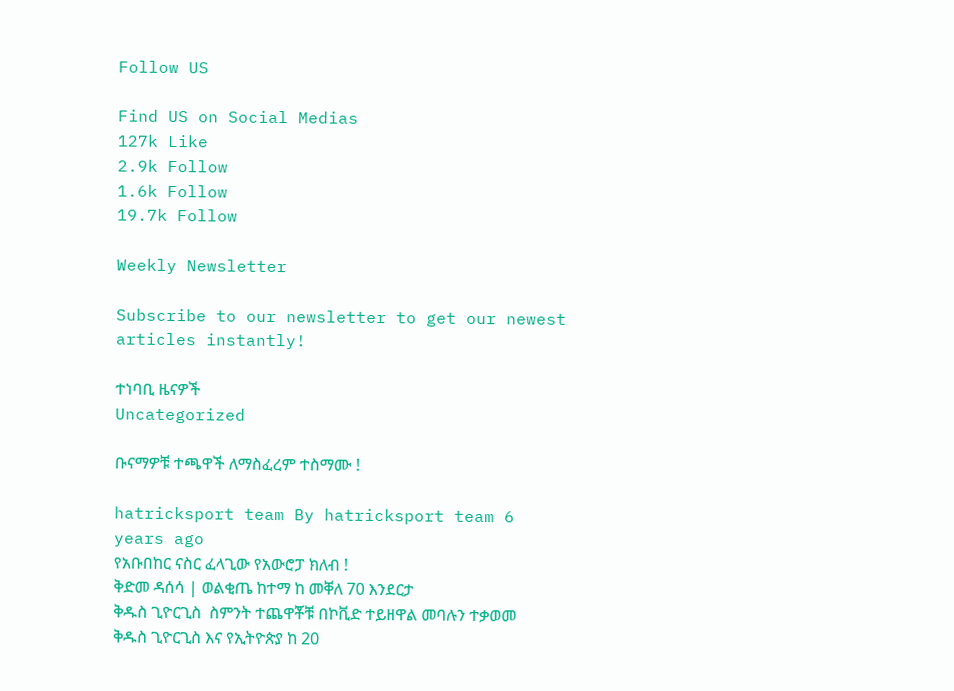Follow US

Find US on Social Medias
127k Like
2.9k Follow
1.6k Follow
19.7k Follow

Weekly Newsletter

Subscribe to our newsletter to get our newest articles instantly!

ተነባቢ ዜናዎች
Uncategorized

ቡናማዎቹ ተጫዋች ለማስፈረም ተስማሙ !

hatricksport team By hatricksport team 6 years ago
የአቡበከር ናስር ፈላጊው የአውሮፓ ክለብ !
ቅድመ ዳሰሳ | ወልቂጤ ከተማ ከ መቐለ 70 እንደርታ
ቅዱስ ጊዮርጊስ  ስምንት ተጨዋቾቹ በኮቪድ ተይዘዋል መባሉን ተቃወመ
ቅዱስ ጊዮርጊስ እና የኢትዮጵያ ከ 20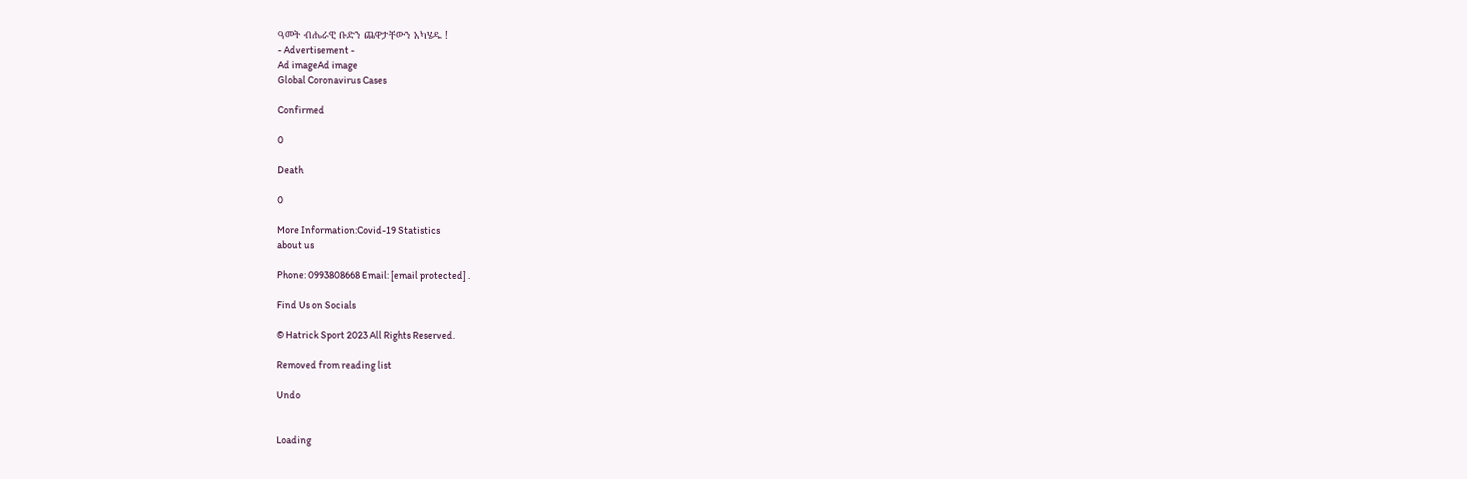ዓመት ብሔራዊ ቡድን ጨዋታቸውን አካሄዱ !
- Advertisement -
Ad imageAd image
Global Coronavirus Cases

Confirmed

0

Death

0

More Information:Covid-19 Statistics
about us

Phone: 0993808668 Email: [email protected] .

Find Us on Socials

© Hatrick Sport 2023 All Rights Reserved.

Removed from reading list

Undo


Loading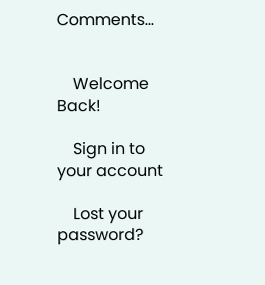Comments...


    Welcome Back!

    Sign in to your account

    Lost your password?